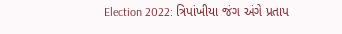Election 2022: ત્રિપાંખીયા જંગ અંગે પ્રતાપ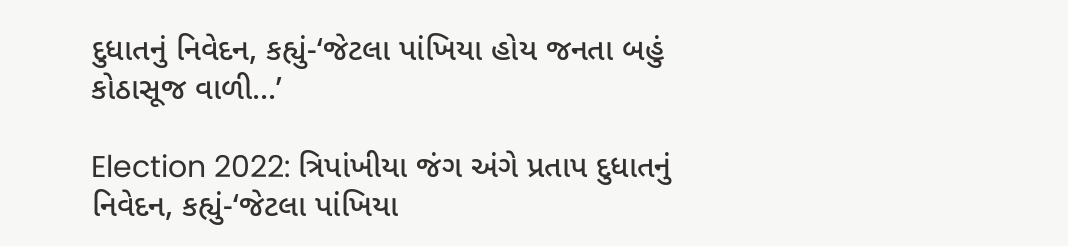દુધાતનું નિવેદન, કહ્યું-‘જેટલા પાંખિયા હોય જનતા બહું કોઠાસૂજ વાળી...’

Election 2022: ત્રિપાંખીયા જંગ અંગે પ્રતાપ દુધાતનું નિવેદન, કહ્યું-‘જેટલા પાંખિયા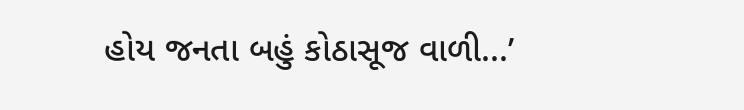હોય જનતા બહું કોઠાસૂજ વાળી...’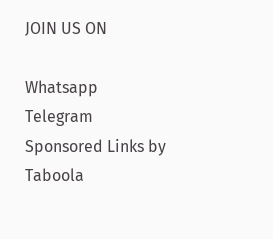JOIN US ON

Whatsapp
Telegram
Sponsored Links by Taboola